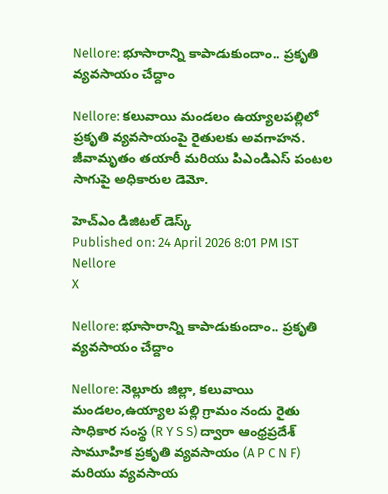Nellore: భూసారాన్ని కాపాడుకుందాం.. ప్రకృతి వ్యవసాయం చేద్దాం

Nellore: కలువాయి మండలం ఉయ్యాలపల్లిలో ప్రకృతి వ్యవసాయంపై రైతులకు అవగాహన. జీవామృతం తయారీ మరియు పిఎండిఎస్ పంటల సాగుపై అధికారుల డెమో.

హెచ్ఎం డిజిటల్ డెస్క్
Published on: 24 April 2026 8:01 PM IST
Nellore
X

Nellore: భూసారాన్ని కాపాడుకుందాం.. ప్రకృతి వ్యవసాయం చేద్దాం

Nellore: నెల్లూరు జిల్లా, కలువాయి మండలం,ఉయ్యాల పల్లి గ్రామం నందు రైతు సాధికార సంస్థ (R Y S S) ద్వారా ఆంధ్రప్రదేశ్ సామూహిక ప్రకృతి వ్యవసాయం (A P C N F) మరియు వ్యవసాయ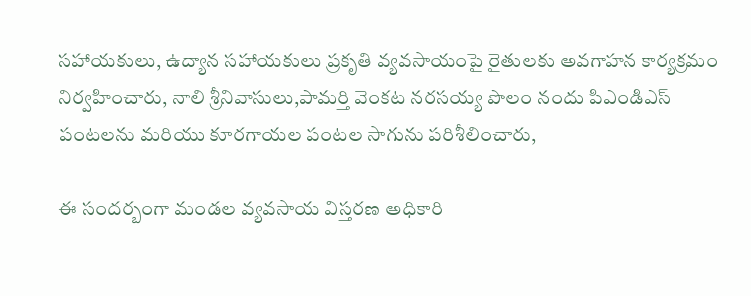సహాయకులు, ఉద్యాన సహాయకులు ప్రకృతి వ్యవసాయంపై రైతులకు అవగాహన కార్యక్రమం నిర్వహించారు, నాలి శ్రీనివాసులు,పామర్తి వెంకట నరసయ్య పొలం నందు పిఎండిఎస్ పంటలను మరియు కూరగాయల పంటల సాగును పరిశీలించారు,

ఈ సందర్బంగా మండల వ్యవసాయ విస్తరణ అధికారి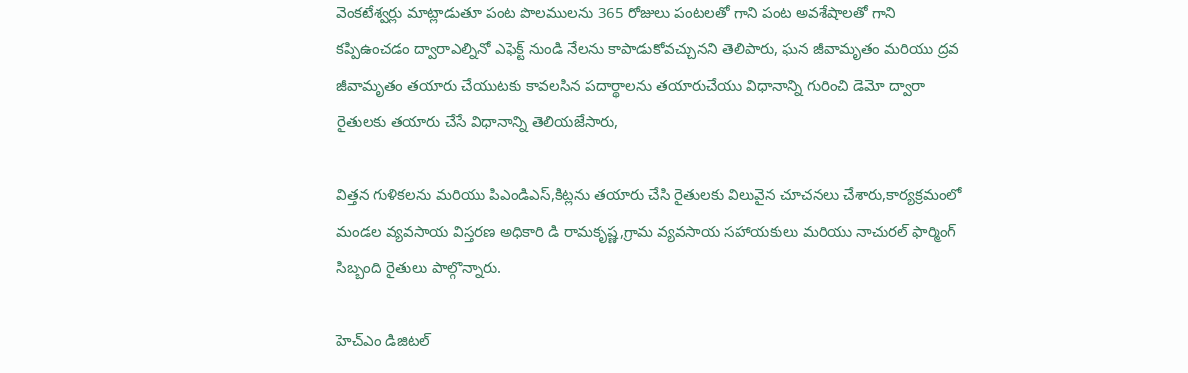వెంకటేశ్వర్లు మాట్లాడుతూ పంట పొలములను 365 రోజులు పంటలతో గాని పంట అవశేషాలతో గాని కప్పిఉంచడం ద్వారాఎల్నినో ఎఫెక్ట్ నుండి నేలను కాపాడుకోవచ్చునని తెలిపారు, ఘన జీవామృతం మరియు ద్రవ జీవామృతం తయారు చేయుటకు కావలసిన పదార్థాలను తయారుచేయు విధానాన్ని గురించి డెమో ద్వారా రైతులకు తయారు చేసే విధానాన్ని తెలియజేసారు,

విత్తన గుళికలను మరియు పిఎండిఎస్,కిట్లను తయారు చేసి రైతులకు విలువైన చూచనలు చేశారు,కార్యక్రమంలో మండల వ్యవసాయ విస్తరణ అధికారి డి రామకృష్ణ,గ్రామ వ్యవసాయ సహాయకులు మరియు నాచురల్ ఫార్మింగ్ సిబ్బంది రైతులు పాల్గొన్నారు.

హెచ్ఎం డిజిటల్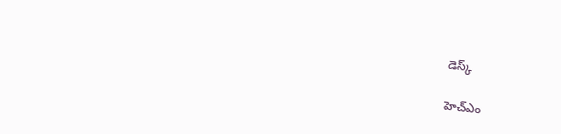డెస్క్

హెచ్ఎం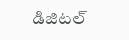డిజిటల్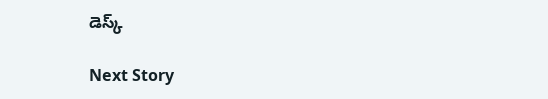డెస్క్

Next Story